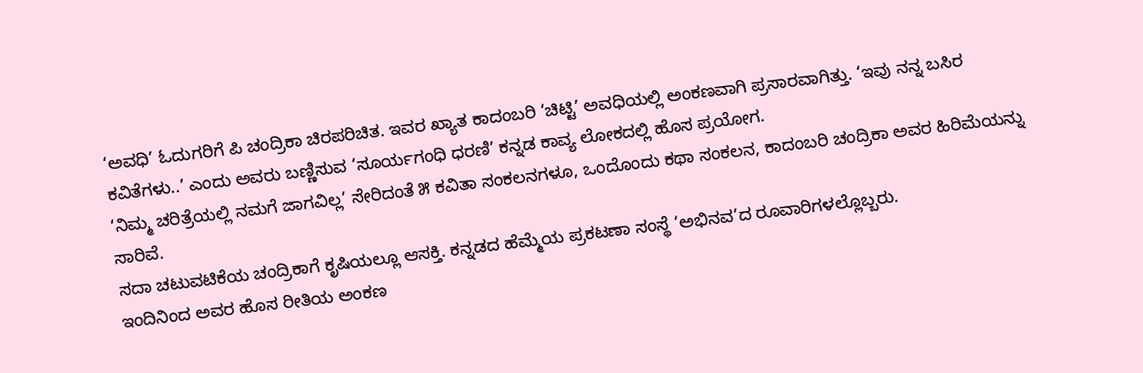‘ಅವಧಿ’ ಓದುಗರಿಗೆ ಪಿ ಚಂದ್ರಿಕಾ ಚಿರಪರಿಚಿತ. ಇವರ ಖ್ಯಾತ ಕಾದಂಬರಿ ‘ಚಿಟ್ಟಿ’ ಅವಧಿಯಲ್ಲಿ ಅಂಕಣವಾಗಿ ಪ್ರಸಾರವಾಗಿತ್ತು. ‘ಇವು ನನ್ನ ಬಸಿರ ಕವಿತೆಗಳು..’ ಎಂದು ಅವರು ಬಣ್ಣಿಸುವ ‘ಸೂರ್ಯಗಂಧಿ ಧರಣಿ’ ಕನ್ನಡ ಕಾವ್ಯ ಲೋಕದಲ್ಲಿ ಹೊಸ ಪ್ರಯೋಗ.
‘ನಿಮ್ಮ ಚರಿತ್ರೆಯಲ್ಲಿ ನಮಗೆ ಜಾಗವಿಲ್ಲ’ ಸೇರಿದಂತೆ ೫ ಕವಿತಾ ಸಂಕಲನಗಳೂ, ಒಂದೊಂದು ಕಥಾ ಸಂಕಲನ, ಕಾದಂಬರಿ ಚಂದ್ರಿಕಾ ಅವರ ಹಿರಿಮೆಯನ್ನು ಸಾರಿವೆ.
ಸದಾ ಚಟುವಟಿಕೆಯ ಚಂದ್ರಿಕಾಗೆ ಕೃಷಿಯಲ್ಲೂ ಆಸಕ್ತಿ. ಕನ್ನಡದ ಹೆಮ್ಮೆಯ ಪ್ರಕಟಣಾ ಸಂಸ್ಥೆ ‘ಅಭಿನವ’ದ ರೂವಾರಿಗಳಲ್ಲೊಬ್ಬರು.
ಇಂದಿನಿಂದ ಅವರ ಹೊಸ ರೀತಿಯ ಅಂಕಣ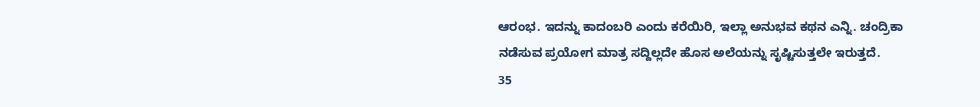ಆರಂಭ. ಇದನ್ನು ಕಾದಂಬರಿ ಎಂದು ಕರೆಯಿರಿ, ಇಲ್ಲಾ ಅನುಭವ ಕಥನ ಎನ್ನಿ. ಚಂದ್ರಿಕಾ ನಡೆಸುವ ಪ್ರಯೋಗ ಮಾತ್ರ ಸದ್ದಿಲ್ಲದೇ ಹೊಸ ಅಲೆಯನ್ನು ಸೃಷ್ಟಿಸುತ್ತಲೇ ಇರುತ್ತದೆ.
35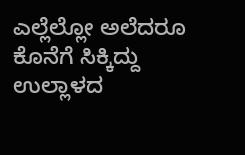ಎಲ್ಲೆಲ್ಲೋ ಅಲೆದರೂ ಕೊನೆಗೆ ಸಿಕ್ಕಿದ್ದು ಉಲ್ಲಾಳದ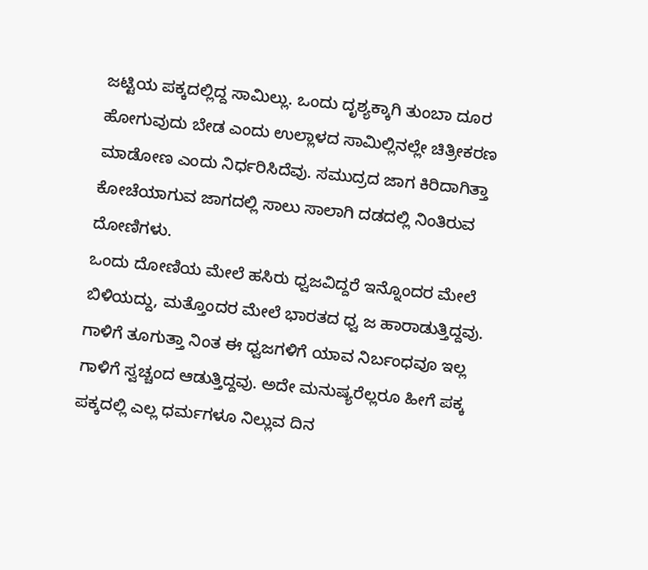ಜಟ್ಟಿಯ ಪಕ್ಕದಲ್ಲಿದ್ದ ಸಾಮಿಲ್ಲು. ಒಂದು ದೃಶ್ಯಕ್ಕಾಗಿ ತುಂಬಾ ದೂರ ಹೋಗುವುದು ಬೇಡ ಎಂದು ಉಲ್ಲಾಳದ ಸಾಮಿಲ್ಲಿನಲ್ಲೇ ಚಿತ್ರೀಕರಣ ಮಾಡೋಣ ಎಂದು ನಿರ್ಧರಿಸಿದೆವು. ಸಮುದ್ರದ ಜಾಗ ಕಿರಿದಾಗಿತ್ತಾ ಕೋಚೆಯಾಗುವ ಜಾಗದಲ್ಲಿ ಸಾಲು ಸಾಲಾಗಿ ದಡದಲ್ಲಿ ನಿಂತಿರುವ ದೋಣಿಗಳು.
ಒಂದು ದೋಣಿಯ ಮೇಲೆ ಹಸಿರು ಧ್ವಜವಿದ್ದರೆ ಇನ್ನೊಂದರ ಮೇಲೆ ಬಿಳಿಯದ್ದು, ಮತ್ತೊಂದರ ಮೇಲೆ ಭಾರತದ ಧ್ವ ಜ ಹಾರಾಡುತ್ತಿದ್ದವು. ಗಾಳಿಗೆ ತೂಗುತ್ತಾ ನಿಂತ ಈ ಧ್ವಜಗಳಿಗೆ ಯಾವ ನಿರ್ಬಂಧವೂ ಇಲ್ಲ ಗಾಳಿಗೆ ಸ್ವಚ್ಚಂದ ಆಡುತ್ತಿದ್ದವು. ಅದೇ ಮನುಷ್ಯರೆಲ್ಲರೂ ಹೀಗೆ ಪಕ್ಕ ಪಕ್ಕದಲ್ಲಿ ಎಲ್ಲ ಧರ್ಮಗಳೂ ನಿಲ್ಲುವ ದಿನ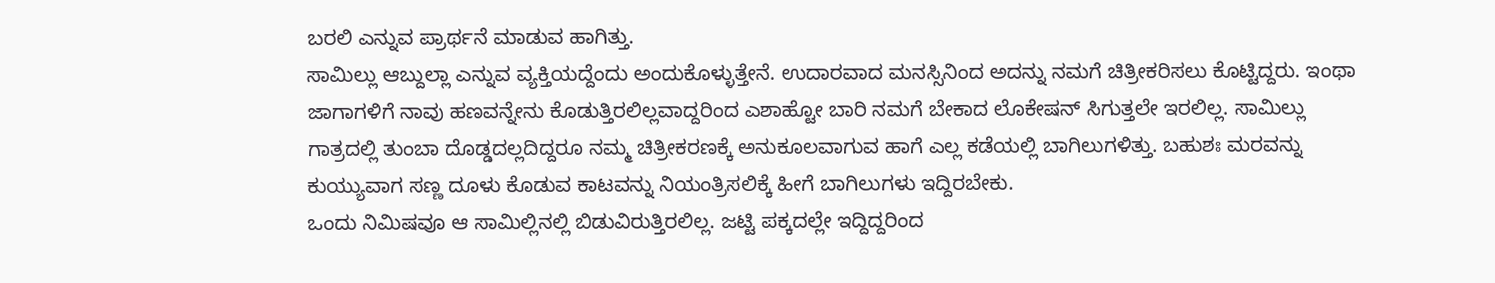ಬರಲಿ ಎನ್ನುವ ಪ್ರಾರ್ಥನೆ ಮಾಡುವ ಹಾಗಿತ್ತು.
ಸಾಮಿಲ್ಲು ಆಬ್ದುಲ್ಲಾ ಎನ್ನುವ ವ್ಯಕ್ತಿಯದ್ದೆಂದು ಅಂದುಕೊಳ್ಳುತ್ತೇನೆ. ಉದಾರವಾದ ಮನಸ್ಸಿನಿಂದ ಅದನ್ನು ನಮಗೆ ಚಿತ್ರೀಕರಿಸಲು ಕೊಟ್ಟಿದ್ದರು. ಇಂಥಾ ಜಾಗಾಗಳಿಗೆ ನಾವು ಹಣವನ್ನೇನು ಕೊಡುತ್ತಿರಲಿಲ್ಲವಾದ್ದರಿಂದ ಎಶಾಹ್ಟೋ ಬಾರಿ ನಮಗೆ ಬೇಕಾದ ಲೊಕೇಷನ್ ಸಿಗುತ್ತಲೇ ಇರಲಿಲ್ಲ. ಸಾಮಿಲ್ಲು ಗಾತ್ರದಲ್ಲಿ ತುಂಬಾ ದೊಡ್ಡದಲ್ಲದಿದ್ದರೂ ನಮ್ಮ ಚಿತ್ರೀಕರಣಕ್ಕೆ ಅನುಕೂಲವಾಗುವ ಹಾಗೆ ಎಲ್ಲ ಕಡೆಯಲ್ಲಿ ಬಾಗಿಲುಗಳಿತ್ತು. ಬಹುಶಃ ಮರವನ್ನು ಕುಯ್ಯುವಾಗ ಸಣ್ಣ ದೂಳು ಕೊಡುವ ಕಾಟವನ್ನು ನಿಯಂತ್ರಿಸಲಿಕ್ಕೆ ಹೀಗೆ ಬಾಗಿಲುಗಳು ಇದ್ದಿರಬೇಕು.
ಒಂದು ನಿಮಿಷವೂ ಆ ಸಾಮಿಲ್ಲಿನಲ್ಲಿ ಬಿಡುವಿರುತ್ತಿರಲಿಲ್ಲ. ಜಟ್ಟಿ ಪಕ್ಕದಲ್ಲೇ ಇದ್ದಿದ್ದರಿಂದ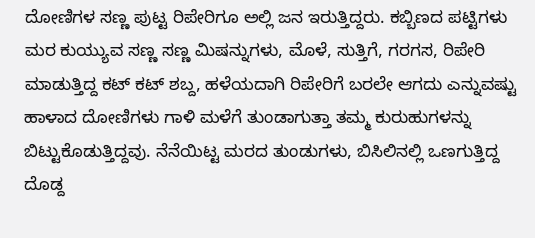ದೋಣಿಗಳ ಸಣ್ಣ ಪುಟ್ಟ ರಿಪೇರಿಗೂ ಅಲ್ಲಿ ಜನ ಇರುತ್ತಿದ್ದರು. ಕಬ್ಬಿಣದ ಪಟ್ಟಿಗಳು ಮರ ಕುಯ್ಯುವ ಸಣ್ಣ ಸಣ್ಣ ಮಿಷನ್ನುಗಳು, ಮೊಳೆ, ಸುತ್ತಿಗೆ, ಗರಗಸ, ರಿಪೇರಿ ಮಾಡುತ್ತಿದ್ದ ಕಟ್ ಕಟ್ ಶಬ್ದ, ಹಳೆಯದಾಗಿ ರಿಪೇರಿಗೆ ಬರಲೇ ಆಗದು ಎನ್ನುವಷ್ಟು ಹಾಳಾದ ದೋಣಿಗಳು ಗಾಳಿ ಮಳೆಗೆ ತುಂಡಾಗುತ್ತಾ ತಮ್ಮ ಕುರುಹುಗಳನ್ನು ಬಿಟ್ಟುಕೊಡುತ್ತಿದ್ದವು. ನೆನೆಯಿಟ್ಟ ಮರದ ತುಂಡುಗಳು, ಬಿಸಿಲಿನಲ್ಲಿ ಒಣಗುತ್ತಿದ್ದ ದೊಡ್ದ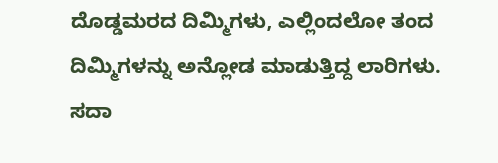ದೊಡ್ಡಮರದ ದಿಮ್ಮಿಗಳು, ಎಲ್ಲಿಂದಲೋ ತಂದ ದಿಮ್ಮಿಗಳನ್ನು ಅನ್ಲೋಡ ಮಾಡುತ್ತಿದ್ದ ಲಾರಿಗಳು. ಸದಾ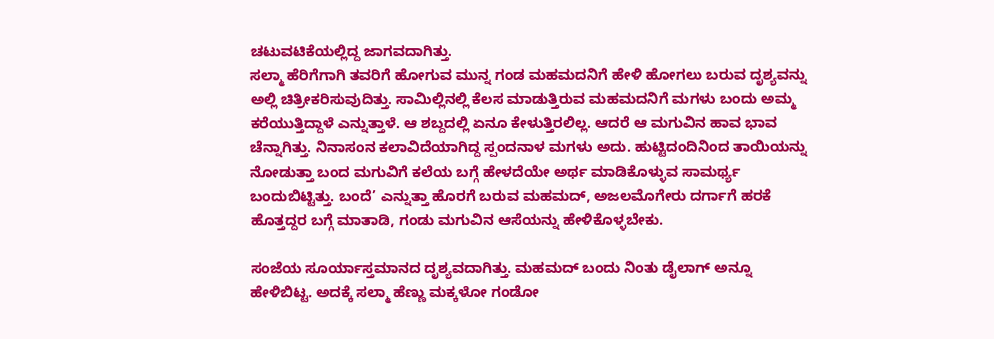ಚಟುವಟಿಕೆಯಲ್ಲಿದ್ದ ಜಾಗವದಾಗಿತ್ತು.
ಸಲ್ಮಾ ಹೆರಿಗೆಗಾಗಿ ತವರಿಗೆ ಹೋಗುವ ಮುನ್ನ ಗಂಡ ಮಹಮದನಿಗೆ ಹೇಳಿ ಹೋಗಲು ಬರುವ ದೃಶ್ಯವನ್ನು ಅಲ್ಲಿ ಚಿತ್ರೀಕರಿಸುವುದಿತ್ತು. ಸಾಮಿಲ್ಲಿನಲ್ಲಿ ಕೆಲಸ ಮಾಡುತ್ತಿರುವ ಮಹಮದನಿಗೆ ಮಗಳು ಬಂದು ಅಮ್ಮ ಕರೆಯುತ್ತಿದ್ದಾಳೆ ಎನ್ನುತ್ತಾಳೆ. ಆ ಶಬ್ದದಲ್ಲಿ ಏನೂ ಕೇಳುತ್ತಿರಲಿಲ್ಲ. ಆದರೆ ಆ ಮಗುವಿನ ಹಾವ ಭಾವ ಚೆನ್ನಾಗಿತ್ತು. ನಿನಾಸಂನ ಕಲಾವಿದೆಯಾಗಿದ್ದ ಸ್ಪಂದನಾಳ ಮಗಳು ಅದು. ಹುಟ್ಟಿದಂದಿನಿಂದ ತಾಯಿಯನ್ನು ನೋಡುತ್ತಾ ಬಂದ ಮಗುವಿಗೆ ಕಲೆಯ ಬಗ್ಗೆ ಹೇಳದೆಯೇ ಅರ್ಥ ಮಾಡಿಕೊಳ್ಳುವ ಸಾಮರ್ಥ್ಯ ಬಂದುಬಿಟ್ಟಿತ್ತು. ಬಂದೆ’ ಎನ್ನುತ್ತಾ ಹೊರಗೆ ಬರುವ ಮಹಮದ್, ಅಜಲಮೊಗೇರು ದರ್ಗಾಗೆ ಹರಕೆ ಹೊತ್ತದ್ದರ ಬಗ್ಗೆ ಮಾತಾಡಿ, ಗಂಡು ಮಗುವಿನ ಆಸೆಯನ್ನು ಹೇಳಿಕೊಳ್ಳಬೇಕು.

ಸಂಜೆಯ ಸೂರ್ಯಾಸ್ತಮಾನದ ದೃಶ್ಯವದಾಗಿತ್ತು. ಮಹಮದ್ ಬಂದು ನಿಂತು ಡೈಲಾಗ್ ಅನ್ನೂ ಹೇಳಿಬಿಟ್ಟ. ಅದಕ್ಕೆ ಸಲ್ಮಾ ಹೆಣ್ಣು ಮಕ್ಕಳೋ ಗಂಡೋ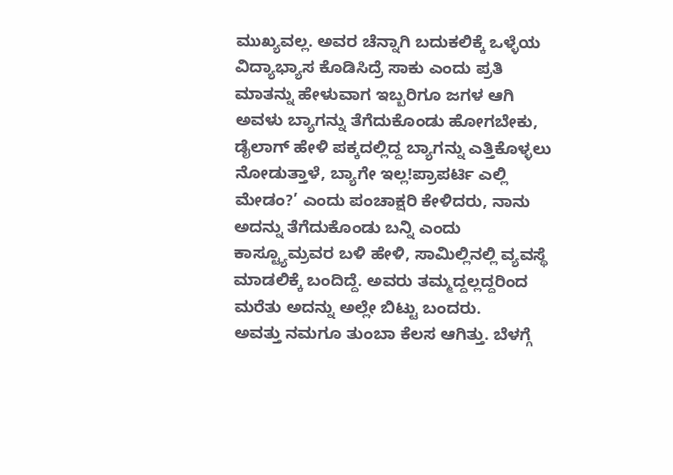ಮುಖ್ಯವಲ್ಲ. ಅವರ ಚೆನ್ನಾಗಿ ಬದುಕಲಿಕ್ಕೆ ಒಳ್ಳೆಯ ವಿದ್ಯಾಭ್ಯಾಸ ಕೊಡಿಸಿದ್ರೆ ಸಾಕು ಎಂದು ಪ್ರತಿ ಮಾತನ್ನು ಹೇಳುವಾಗ ಇಬ್ಬರಿಗೂ ಜಗಳ ಆಗಿ ಅವಳು ಬ್ಯಾಗನ್ನು ತೆಗೆದುಕೊಂಡು ಹೋಗಬೇಕು, ಡೈಲಾಗ್ ಹೇಳಿ ಪಕ್ಕದಲ್ಲಿದ್ದ ಬ್ಯಾಗನ್ನು ಎತ್ತಿಕೊಳ್ಳಲು ನೋಡುತ್ತಾಳೆ, ಬ್ಯಾಗೇ ಇಲ್ಲ!ಪ್ರಾಪರ್ಟಿ ಎಲ್ಲಿ ಮೇಡಂ?’ ಎಂದು ಪಂಚಾಕ್ಷರಿ ಕೇಳಿದರು, ನಾನು ಅದನ್ನು ತೆಗೆದುಕೊಂಡು ಬನ್ನಿ ಎಂದು ಕಾಸ್ಟ್ಯೂಮ್ರವರ ಬಳಿ ಹೇಳಿ, ಸಾಮಿಲ್ಲಿನಲ್ಲಿ ವ್ಯವಸ್ಥೆ ಮಾಡಲಿಕ್ಕೆ ಬಂದಿದ್ದೆ. ಅವರು ತಮ್ಮದ್ದಲ್ಲದ್ದರಿಂದ ಮರೆತು ಅದನ್ನು ಅಲ್ಲೇ ಬಿಟ್ಟು ಬಂದರು.
ಅವತ್ತು ನಮಗೂ ತುಂಬಾ ಕೆಲಸ ಆಗಿತ್ತು. ಬೆಳಗ್ಗೆ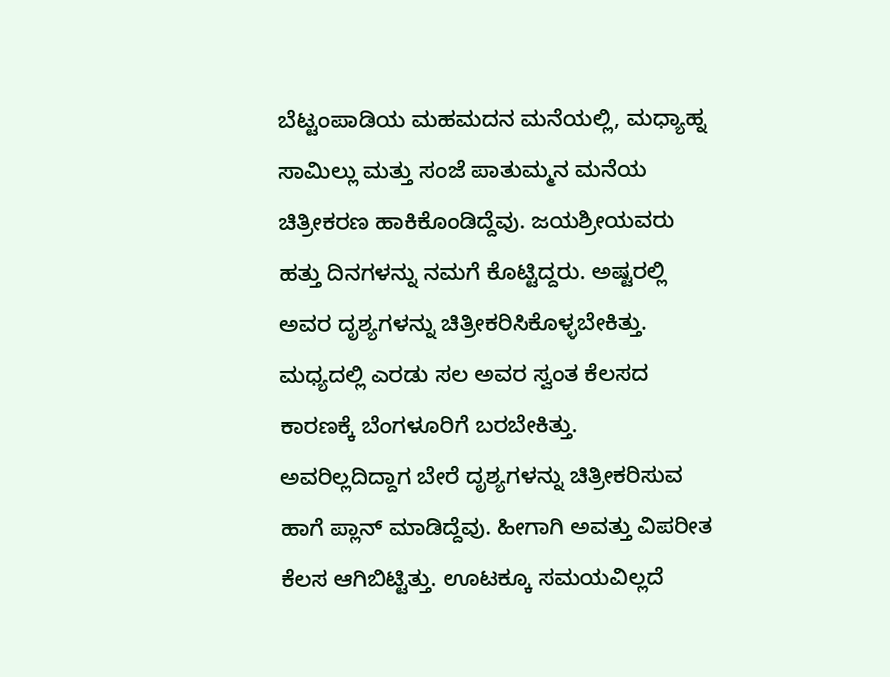ಬೆಟ್ಟಂಪಾಡಿಯ ಮಹಮದನ ಮನೆಯಲ್ಲಿ, ಮಧ್ಯಾಹ್ನ ಸಾಮಿಲ್ಲು ಮತ್ತು ಸಂಜೆ ಪಾತುಮ್ಮನ ಮನೆಯ ಚಿತ್ರೀಕರಣ ಹಾಕಿಕೊಂಡಿದ್ದೆವು. ಜಯಶ್ರೀಯವರು ಹತ್ತು ದಿನಗಳನ್ನು ನಮಗೆ ಕೊಟ್ಟಿದ್ದರು. ಅಷ್ಟರಲ್ಲಿ ಅವರ ದೃಶ್ಯಗಳನ್ನು ಚಿತ್ರೀಕರಿಸಿಕೊಳ್ಳಬೇಕಿತ್ತು. ಮಧ್ಯದಲ್ಲಿ ಎರಡು ಸಲ ಅವರ ಸ್ವಂತ ಕೆಲಸದ ಕಾರಣಕ್ಕೆ ಬೆಂಗಳೂರಿಗೆ ಬರಬೇಕಿತ್ತು. ಅವರಿಲ್ಲದಿದ್ದಾಗ ಬೇರೆ ದೃಶ್ಯಗಳನ್ನು ಚಿತ್ರೀಕರಿಸುವ ಹಾಗೆ ಪ್ಲಾನ್ ಮಾಡಿದ್ದೆವು. ಹೀಗಾಗಿ ಅವತ್ತು ವಿಪರೀತ ಕೆಲಸ ಆಗಿಬಿಟ್ಟಿತ್ತು. ಊಟಕ್ಕೂ ಸಮಯವಿಲ್ಲದೆ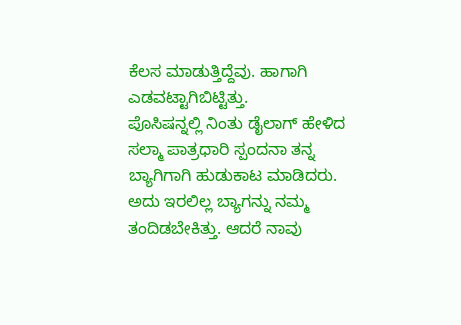ಕೆಲಸ ಮಾಡುತ್ತಿದ್ದೆವು. ಹಾಗಾಗಿ ಎಡವಟ್ಟಾಗಿಬಿಟ್ಟಿತ್ತು.
ಪೊಸಿಷನ್ನಲ್ಲಿ ನಿಂತು ಡೈಲಾಗ್ ಹೇಳಿದ ಸಲ್ಮಾ ಪಾತ್ರಧಾರಿ ಸ್ಪಂದನಾ ತನ್ನ ಬ್ಯಾಗಿಗಾಗಿ ಹುಡುಕಾಟ ಮಾಡಿದರು. ಅದು ಇರಲಿಲ್ಲ ಬ್ಯಾಗನ್ನು ನಮ್ಮ ತಂದಿಡಬೇಕಿತ್ತು. ಆದರೆ ನಾವು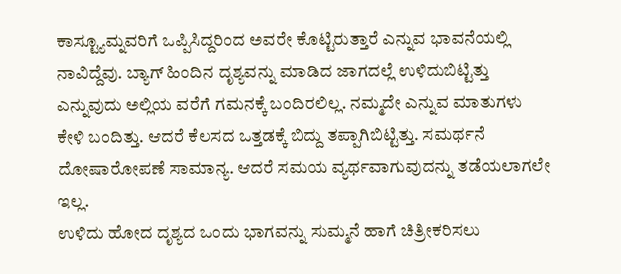ಕಾಸ್ಟ್ಯೂಮ್ನವರಿಗೆ ಒಪ್ಪಿಸಿದ್ದರಿಂದ ಅವರೇ ಕೊಟ್ಟಿರುತ್ತಾರೆ ಎನ್ನುವ ಭಾವನೆಯಲ್ಲಿ ನಾವಿದ್ದೆವು. ಬ್ಯಾಗ್ ಹಿಂದಿನ ದೃಶ್ಯವನ್ನು ಮಾಡಿದ ಜಾಗದಲ್ಲೆ ಉಳಿದುಬಿಟ್ಟಿತ್ತು ಎನ್ನುವುದು ಅಲ್ಲಿಯ ವರೆಗೆ ಗಮನಕ್ಕೆ ಬಂದಿರಲಿಲ್ಲ. ನಮ್ಮದೇ ಎನ್ನುವ ಮಾತುಗಳು ಕೇಳಿ ಬಂದಿತ್ತು. ಆದರೆ ಕೆಲಸದ ಒತ್ತಡಕ್ಕೆ ಬಿದ್ದು ತಪ್ಪಾಗಿಬಿಟ್ಟಿತ್ತು. ಸಮರ್ಥನೆ ದೋಷಾರೋಪಣೆ ಸಾಮಾನ್ಯ. ಆದರೆ ಸಮಯ ವ್ಯರ್ಥವಾಗುವುದನ್ನು ತಡೆಯಲಾಗಲೇ ಇಲ್ಲ.
ಉಳಿದು ಹೋದ ದೃಶ್ಯದ ಒಂದು ಭಾಗವನ್ನು ಸುಮ್ಮನೆ ಹಾಗೆ ಚಿತ್ರೀಕರಿಸಲು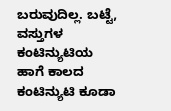ಬರುವುದಿಲ್ಲ. ಬಟ್ಟೆ, ವಸ್ತುಗಳ ಕಂಟಿನ್ಯುಟಿಯ ಹಾಗೆ ಕಾಲದ ಕಂಟಿನ್ಯುಟಿ ಕೂಡಾ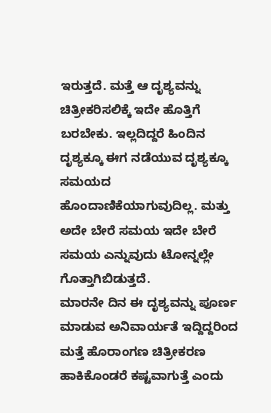ಇರುತ್ತದೆ. ಮತ್ತೆ ಆ ದೃಶ್ಯವನ್ನು ಚಿತ್ರೀಕರಿಸಲಿಕ್ಕೆ ಇದೇ ಹೊತ್ತಿಗೆ ಬರಬೇಕು. ಇಲ್ಲದಿದ್ದರೆ ಹಿಂದಿನ ದೃಶ್ಯಕ್ಕೂ ಈಗ ನಡೆಯುವ ದೃಶ್ಯಕ್ಕೂ ಸಮಯದ ಹೊಂದಾಣಿಕೆಯಾಗುವುದಿಲ್ಲ. ಮತ್ತು ಅದೇ ಬೇರೆ ಸಮಯ ಇದೇ ಬೇರೆ ಸಮಯ ಎನ್ನುವುದು ಟೋನ್ನಲ್ಲೇ ಗೊತ್ತಾಗಿಬಿಡುತ್ತದೆ.
ಮಾರನೇ ದಿನ ಈ ದೃಶ್ಯವನ್ನು ಪೂರ್ಣ ಮಾಡುವ ಅನಿವಾರ್ಯತೆ ಇದ್ದಿದ್ದರಿಂದ ಮತ್ತೆ ಹೊರಾಂಗಣ ಚಿತ್ರೀಕರಣ ಹಾಕಿಕೊಂಡರೆ ಕಷ್ಟವಾಗುತ್ತೆ ಎಂದು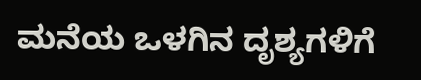ಮನೆಯ ಒಳಗಿನ ದೃಶ್ಯಗಳಿಗೆ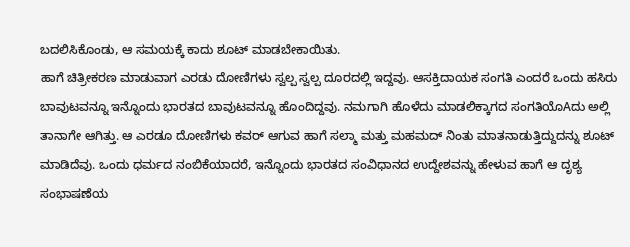ಬದಲಿಸಿಕೊಂಡು, ಆ ಸಮಯಕ್ಕೆ ಕಾದು ಶೂಟ್ ಮಾಡಬೇಕಾಯಿತು.
ಹಾಗೆ ಚಿತ್ರೀಕರಣ ಮಾಡುವಾಗ ಎರಡು ದೋಣಿಗಳು ಸ್ವಲ್ಪ ಸ್ವಲ್ಪ ದೂರದಲ್ಲಿ ಇದ್ದವು. ಆಸಕ್ತಿದಾಯಕ ಸಂಗತಿ ಎಂದರೆ ಒಂದು ಹಸಿರು ಬಾವುಟವನ್ನೂ ಇನ್ನೊಂದು ಭಾರತದ ಬಾವುಟವನ್ನೂ ಹೊಂದಿದ್ದವು. ನಮಗಾಗಿ ಹೊಳೆದು ಮಾಡಲಿಕ್ಕಾಗದ ಸಂಗತಿಯೊAದು ಅಲ್ಲಿ ತಾನಾಗೇ ಆಗಿತ್ತು. ಆ ಎರಡೂ ದೋಣಿಗಳು ಕವರ್ ಆಗುವ ಹಾಗೆ ಸಲ್ಮಾ ಮತ್ತು ಮಹಮದ್ ನಿಂತು ಮಾತನಾಡುತ್ತಿದ್ದುದನ್ನು ಶೂಟ್ ಮಾಡಿದೆವು. ಒಂದು ಧರ್ಮದ ನಂಬಿಕೆಯಾದರೆ, ಇನ್ನೊಂದು ಭಾರತದ ಸಂವಿಧಾನದ ಉದ್ದೇಶವನ್ನು ಹೇಳುವ ಹಾಗೆ ಆ ದೃಶ್ಯ ಸಂಭಾಷಣೆಯ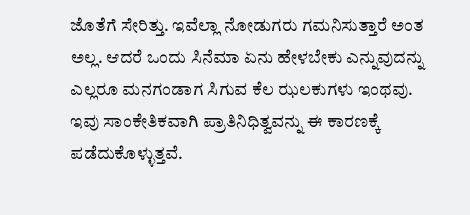ಜೊತೆಗೆ ಸೇರಿತ್ತು. ಇವೆಲ್ಲಾ ನೋಡುಗರು ಗಮನಿಸುತ್ತಾರೆ ಅಂತ ಅಲ್ಲ. ಆದರೆ ಒಂದು ಸಿನೆಮಾ ಏನು ಹೇಳಬೇಕು ಎನ್ನುವುದನ್ನು ಎಲ್ಲರೂ ಮನಗಂಡಾಗ ಸಿಗುವ ಕೆಲ ಝಲಕುಗಳು ಇಂಥವು. ಇವು ಸಾಂಕೇತಿಕವಾಗಿ ಪ್ರಾತಿನಿಧಿತ್ವವನ್ನು ಈ ಕಾರಣಕ್ಕೆ ಪಡೆದುಕೊಳ್ಳುತ್ತವೆ.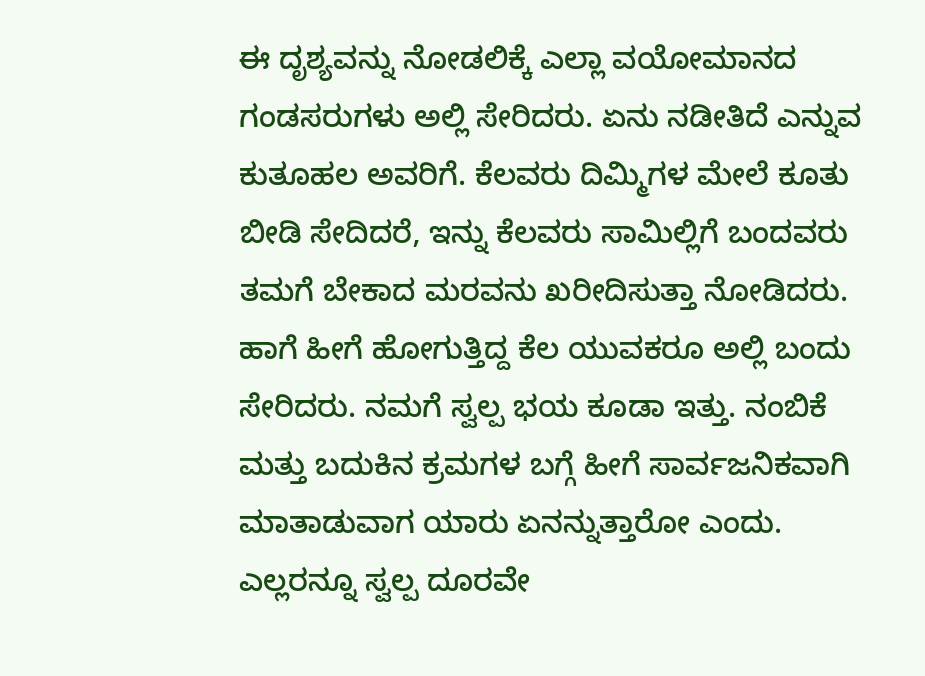ಈ ದೃಶ್ಯವನ್ನು ನೋಡಲಿಕ್ಕೆ ಎಲ್ಲಾ ವಯೋಮಾನದ ಗಂಡಸರುಗಳು ಅಲ್ಲಿ ಸೇರಿದರು. ಏನು ನಡೀತಿದೆ ಎನ್ನುವ ಕುತೂಹಲ ಅವರಿಗೆ. ಕೆಲವರು ದಿಮ್ಮಿಗಳ ಮೇಲೆ ಕೂತು ಬೀಡಿ ಸೇದಿದರೆ, ಇನ್ನು ಕೆಲವರು ಸಾಮಿಲ್ಲಿಗೆ ಬಂದವರು ತಮಗೆ ಬೇಕಾದ ಮರವನು ಖರೀದಿಸುತ್ತಾ ನೋಡಿದರು. ಹಾಗೆ ಹೀಗೆ ಹೋಗುತ್ತಿದ್ದ ಕೆಲ ಯುವಕರೂ ಅಲ್ಲಿ ಬಂದು ಸೇರಿದರು. ನಮಗೆ ಸ್ವಲ್ಪ ಭಯ ಕೂಡಾ ಇತ್ತು. ನಂಬಿಕೆ ಮತ್ತು ಬದುಕಿನ ಕ್ರಮಗಳ ಬಗ್ಗೆ ಹೀಗೆ ಸಾರ್ವಜನಿಕವಾಗಿ ಮಾತಾಡುವಾಗ ಯಾರು ಏನನ್ನುತ್ತಾರೋ ಎಂದು. ಎಲ್ಲರನ್ನೂ ಸ್ವಲ್ಪ ದೂರವೇ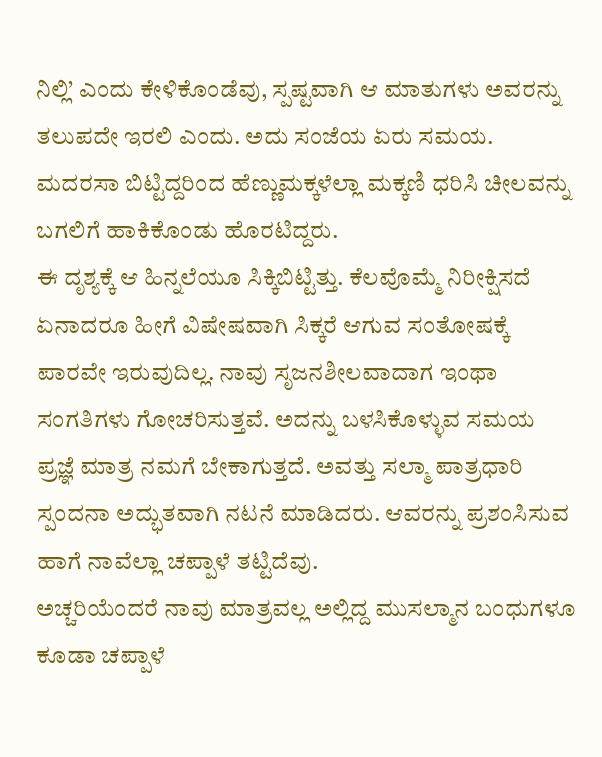ನಿಲ್ಲಿ’ ಎಂದು ಕೇಳಿಕೊಂಡೆವು, ಸ್ಪಷ್ಟವಾಗಿ ಆ ಮಾತುಗಳು ಅವರನ್ನು ತಲುಪದೇ ಇರಲಿ ಎಂದು. ಅದು ಸಂಜೆಯ ಏರು ಸಮಯ. ಮದರಸಾ ಬಿಟ್ಟಿದ್ದರಿಂದ ಹೆಣ್ಣುಮಕ್ಕಳೆಲ್ಲಾ ಮಕ್ಕಣಿ ಧರಿಸಿ ಚೀಲವನ್ನು ಬಗಲಿಗೆ ಹಾಕಿಕೊಂಡು ಹೊರಟಿದ್ದರು.
ಈ ದೃಶ್ಯಕ್ಕೆ ಆ ಹಿನ್ನಲೆಯೂ ಸಿಕ್ಕಿಬಿಟ್ಟಿತ್ತು. ಕೆಲವೊಮ್ಮೆ ನಿರೀಕ್ಷಿಸದೆ ಏನಾದರೂ ಹೀಗೆ ವಿಷೇಷವಾಗಿ ಸಿಕ್ಕರೆ ಆಗುವ ಸಂತೋಷಕ್ಕೆ ಪಾರವೇ ಇರುವುದಿಲ್ಲ. ನಾವು ಸೃಜನಶೀಲವಾದಾಗ ಇಂಥಾ ಸಂಗತಿಗಳು ಗೋಚರಿಸುತ್ತವೆ. ಅದನ್ನು ಬಳಸಿಕೊಳ್ಳುವ ಸಮಯ ಪ್ರಜ್ಞೆ ಮಾತ್ರ ನಮಗೆ ಬೇಕಾಗುತ್ತದೆ. ಅವತ್ತು ಸಲ್ಮಾ ಪಾತ್ರಧಾರಿ ಸ್ಪಂದನಾ ಅದ್ಭುತವಾಗಿ ನಟನೆ ಮಾಡಿದರು. ಆವರನ್ನು ಪ್ರಶಂಸಿಸುವ ಹಾಗೆ ನಾವೆಲ್ಲಾ ಚಪ್ಪಾಳೆ ತಟ್ಟಿದೆವು.
ಅಚ್ಚರಿಯೆಂದರೆ ನಾವು ಮಾತ್ರವಲ್ಲ ಅಲ್ಲಿದ್ದ ಮುಸಲ್ಮಾನ ಬಂಧುಗಳೂ ಕೂಡಾ ಚಪ್ಪಾಳೆ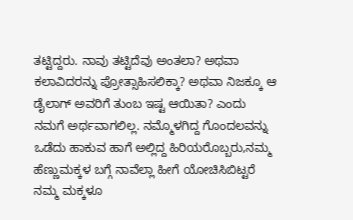ತಟ್ಟಿದ್ದರು. ನಾವು ತಟ್ಟಿದೆವು ಅಂತಲಾ? ಅಥವಾ ಕಲಾವಿದರನ್ನು ಪ್ರೋತ್ಸಾಹಿಸಲಿಕ್ಕಾ? ಅಥವಾ ನಿಜಕ್ಕೂ ಆ ಡೈಲಾಗ್ ಅವರಿಗೆ ತುಂಬ ಇಷ್ಟ ಆಯಿತಾ? ಎಂದು ನಮಗೆ ಅರ್ಥವಾಗಲಿಲ್ಲ. ನಮ್ಮೊಳಗಿದ್ದ ಗೊಂದಲವನ್ನು ಒಡೆದು ಹಾಕುವ ಹಾಗೆ ಅಲ್ಲಿದ್ದ ಹಿರಿಯರೊಬ್ಬರು,ನಮ್ಮ ಹೆಣ್ಣುಮಕ್ಕಳ ಬಗ್ಗೆ ನಾವೆಲ್ಲಾ ಹೀಗೆ ಯೋಚಿಸಿಬಿಟ್ಟರೆ ನಮ್ಮ ಮಕ್ಕಳೂ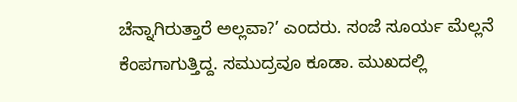ಚೆನ್ನಾಗಿರುತ್ತಾರೆ ಅಲ್ಲವಾ?’ ಎಂದರು. ಸಂಜೆ ಸೂರ್ಯ ಮೆಲ್ಲನೆ ಕೆಂಪಗಾಗುತ್ತಿದ್ದ. ಸಮುದ್ರವೂ ಕೂಡಾ. ಮುಖದಲ್ಲಿ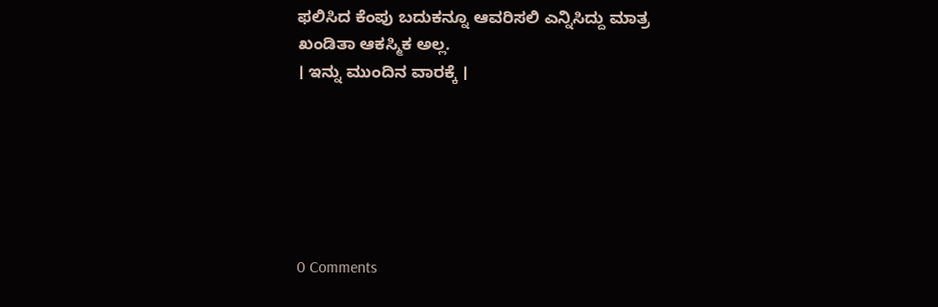ಫಲಿಸಿದ ಕೆಂಪು ಬದುಕನ್ನೂ ಆವರಿಸಲಿ ಎನ್ನಿಸಿದ್ದು ಮಾತ್ರ ಖಂಡಿತಾ ಆಕಸ್ಮಿಕ ಅಲ್ಲ.
। ಇನ್ನು ಮುಂದಿನ ವಾರಕ್ಕೆ ।






0 Comments